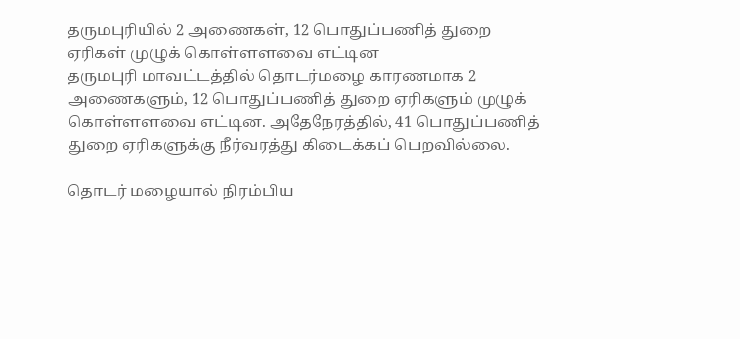தருமபுரியில் 2 அணைகள், 12 பொதுப்பணித் துறை ஏரிகள் முழுக் கொள்ளளவை எட்டின
தருமபுரி மாவட்டத்தில் தொடர்மழை காரணமாக 2 அணைகளும், 12 பொதுப்பணித் துறை ஏரிகளும் முழுக் கொள்ளளவை எட்டின. அதேநேரத்தில், 41 பொதுப்பணித் துறை ஏரிகளுக்கு நீர்வரத்து கிடைக்கப் பெறவில்லை.

தொடர் மழையால் நிரம்பிய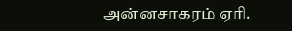அன்னசாகரம் ஏரி.